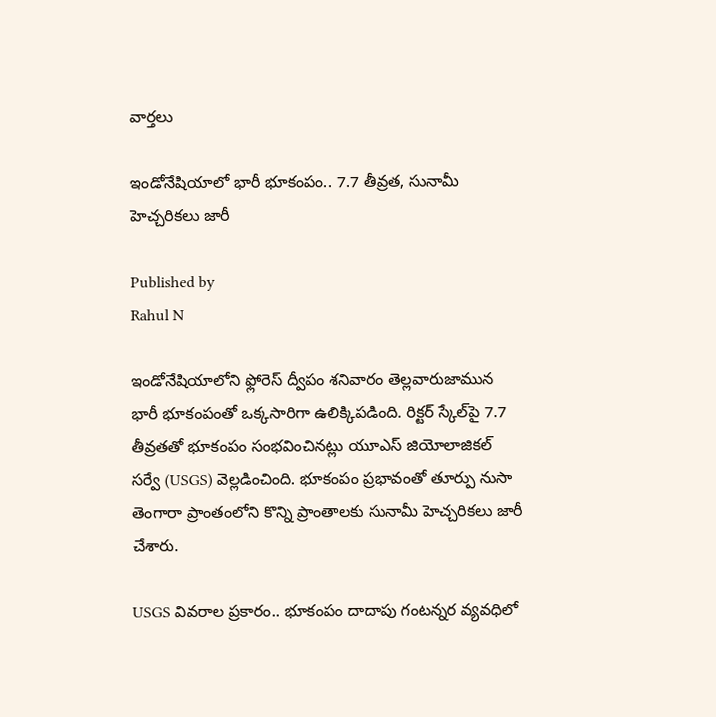వార్తలు

ఇండోనేషియాలో భారీ భూకంపం.. 7.7 తీవ్రత, సునామీ హెచ్చరికలు జారీ

Published by
Rahul N

ఇండోనేషియాలోని ఫ్లోరెస్ ద్వీపం శనివారం తెల్లవారుజామున భారీ భూకంపంతో ఒక్కసారిగా ఉలిక్కిపడింది. రిక్టర్ స్కేల్‌పై 7.7 తీవ్రతతో భూకంపం సంభవించినట్లు యూఎస్ జియోలాజికల్ సర్వే (USGS) వెల్లడించింది. భూకంపం ప్రభావంతో తూర్పు నుసా తెంగారా ప్రాంతంలోని కొన్ని ప్రాంతాలకు సునామీ హెచ్చరికలు జారీ చేశారు.

USGS వివరాల ప్రకారం.. భూకంపం దాదాపు గంటన్నర వ్యవధిలో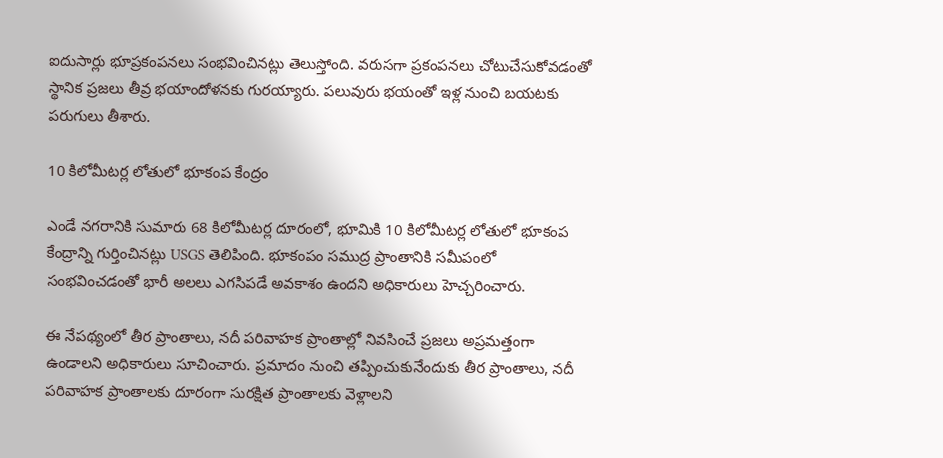ఐదుసార్లు భూప్రకంపనలు సంభవించినట్లు తెలుస్తోంది. వరుసగా ప్రకంపనలు చోటుచేసుకోవడంతో స్థానిక ప్రజలు తీవ్ర భయాందోళనకు గురయ్యారు. పలువురు భయంతో ఇళ్ల నుంచి బయటకు పరుగులు తీశారు.

10 కిలోమీటర్ల లోతులో భూకంప కేంద్రం

ఎండే నగరానికి సుమారు 68 కిలోమీటర్ల దూరంలో, భూమికి 10 కిలోమీటర్ల లోతులో భూకంప కేంద్రాన్ని గుర్తించినట్లు USGS తెలిపింది. భూకంపం సముద్ర ప్రాంతానికి సమీపంలో సంభవించడంతో భారీ అలలు ఎగసిపడే అవకాశం ఉందని అధికారులు హెచ్చరించారు.

ఈ నేపథ్యంలో తీర ప్రాంతాలు, నదీ పరివాహక ప్రాంతాల్లో నివసించే ప్రజలు అప్రమత్తంగా ఉండాలని అధికారులు సూచించారు. ప్రమాదం నుంచి తప్పించుకునేందుకు తీర ప్రాంతాలు, నదీ పరివాహక ప్రాంతాలకు దూరంగా సురక్షిత ప్రాంతాలకు వెళ్లాలని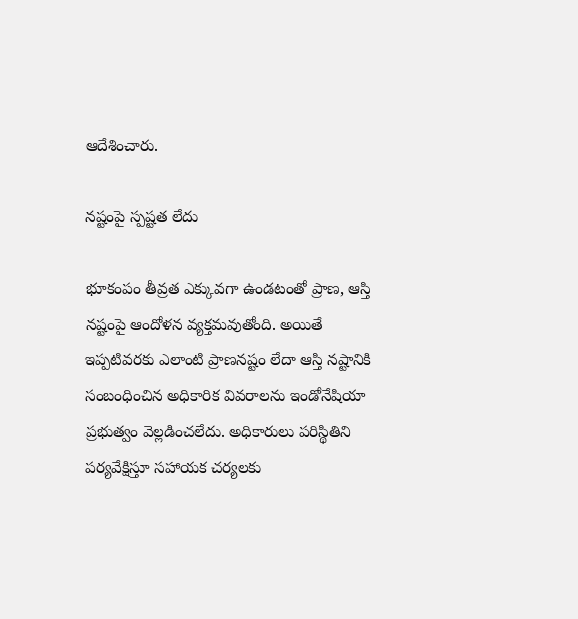ఆదేశించారు.

నష్టంపై స్పష్టత లేదు

భూకంపం తీవ్రత ఎక్కువగా ఉండటంతో ప్రాణ, ఆస్తి నష్టంపై ఆందోళన వ్యక్తమవుతోంది. అయితే ఇప్పటివరకు ఎలాంటి ప్రాణనష్టం లేదా ఆస్తి నష్టానికి సంబంధించిన అధికారిక వివరాలను ఇండోనేషియా ప్రభుత్వం వెల్లడించలేదు. అధికారులు పరిస్థితిని పర్యవేక్షిస్తూ సహాయక చర్యలకు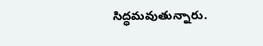సిద్ధమవుతున్నారు.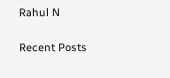Rahul N

Recent Posts